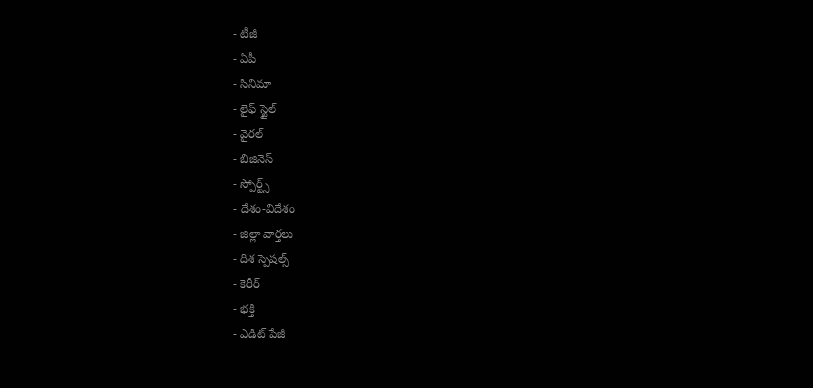- టీజీ
- ఏపీ
- సినిమా
- లైఫ్ స్టైల్
- వైరల్
- బిజినెస్
- స్పోర్ట్స్
- దేశం-విదేశం
- జిల్లా వార్తలు
- దిశ స్పెషల్స్
- కెరీర్
- భక్తి
- ఎడిట్ పేజీ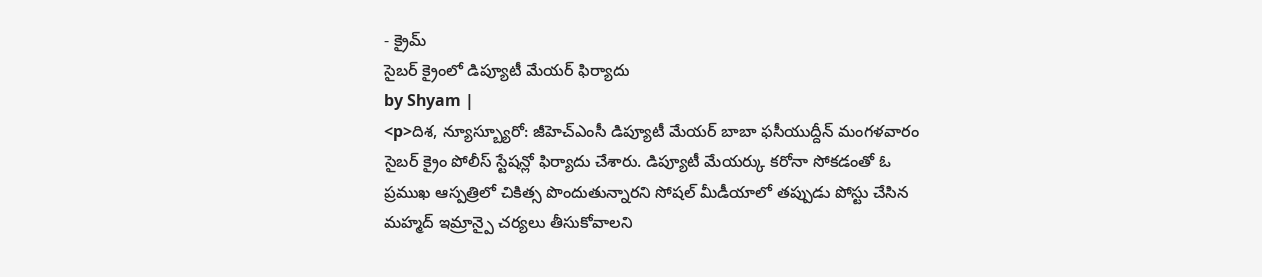- క్రైమ్
సైబర్ క్రైంలో డిప్యూటీ మేయర్ ఫిర్యాదు
by Shyam |
<p>దిశ, న్యూస్బ్యూరో: జీహెచ్ఎంసీ డిప్యూటీ మేయర్ బాబా ఫసీయుద్దీన్ మంగళవారం సైబర్ క్రైం పోలీస్ స్టేషన్లో ఫిర్యాదు చేశారు. డిప్యూటీ మేయర్కు కరోనా సోకడంతో ఓ ప్రముఖ ఆస్పత్రిలో చికిత్స పొందుతున్నారని సోషల్ మీడీయాలో తప్పుడు పోస్టు చేసిన మహ్మద్ ఇమ్రాన్పై చర్యలు తీసుకోవాలని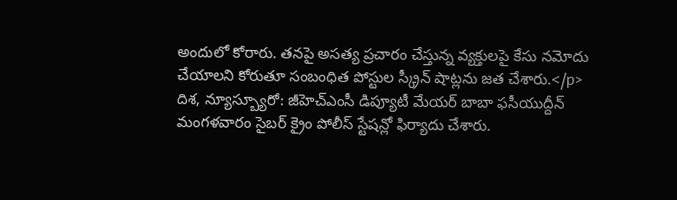అందులో కోరారు. తనపై అసత్య ప్రచారం చేస్తున్న వ్యక్తులపై కేసు నమోదు చేయాలని కోరుతూ సంబంధిత పోస్టుల స్క్రీన్ షాట్లను జత చేశారు.</p>
దిశ, న్యూస్బ్యూరో: జీహెచ్ఎంసీ డిప్యూటీ మేయర్ బాబా ఫసీయుద్దీన్ మంగళవారం సైబర్ క్రైం పోలీస్ స్టేషన్లో ఫిర్యాదు చేశారు.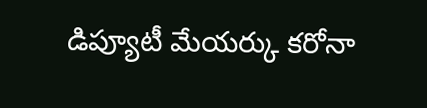డిప్యూటీ మేయర్కు కరోనా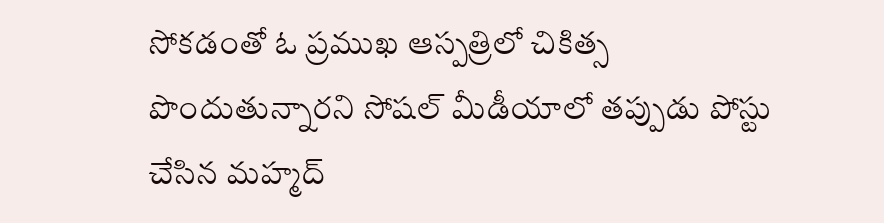సోకడంతో ఓ ప్రముఖ ఆస్పత్రిలో చికిత్స పొందుతున్నారని సోషల్ మీడీయాలో తప్పుడు పోస్టు చేసిన మహ్మద్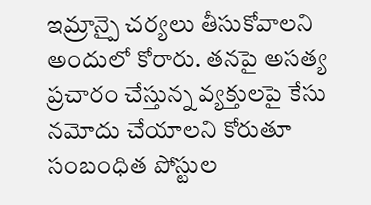ఇమ్రాన్పై చర్యలు తీసుకోవాలని అందులో కోరారు. తనపై అసత్య ప్రచారం చేస్తున్న వ్యక్తులపై కేసు నమోదు చేయాలని కోరుతూ సంబంధిత పోస్టుల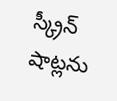స్క్రీన్ షాట్లను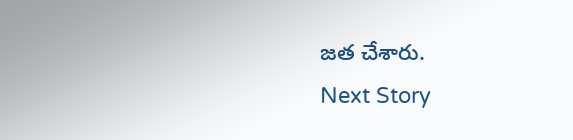జత చేశారు.
Next Story